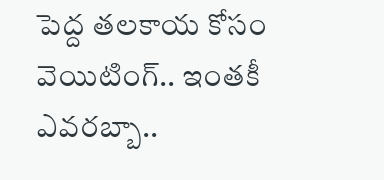పెద్ద తలకాయ కోసం వెయిటింగ్.. ఇంతకీ ఎవరబ్బా..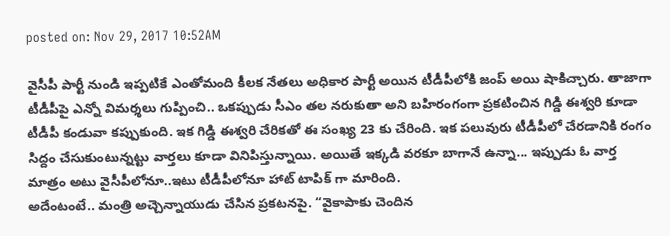posted on: Nov 29, 2017 10:52AM

వైసీపీ పార్టీ నుండి ఇప్పటికే ఎంతోమంది కీలక నేతలు అధికార పార్టీ అయిన టీడీపీలోకి జంప్ అయి షాకిచ్చారు. తాజాగా టీడీపీపై ఎన్నో విమర్శలు గుప్పించి.. ఒకప్పుడు సీఎం తల నరుకుతా అని బహిరంగంగా ప్రకటించిన గిడ్డి ఈశ్వరి కూడా టీడీపీ కండువా కప్పుకుంది. ఇక గిడ్డి ఈశ్వరి చేరికతో ఈ సంఖ్య 23 కు చేరింది. ఇక పలువురు టీడీపీలో చేరడానికి రంగం సిద్దం చేసుకుంటున్నట్టు వార్తలు కూడా వినిపిస్తున్నాయి. అయితే ఇక్కడి వరకూ బాగానే ఉన్నా... ఇప్పుడు ఓ వార్త మాత్రం అటు వైసీపీలోనూ..ఇటు టీడీపీలోనూ హాట్ టాపిక్ గా మారింది.
అదేంటంటే.. మంత్రి అచ్చెన్నాయుడు చేసిన ప్రకటనపై. “వైకాపాకు చెందిన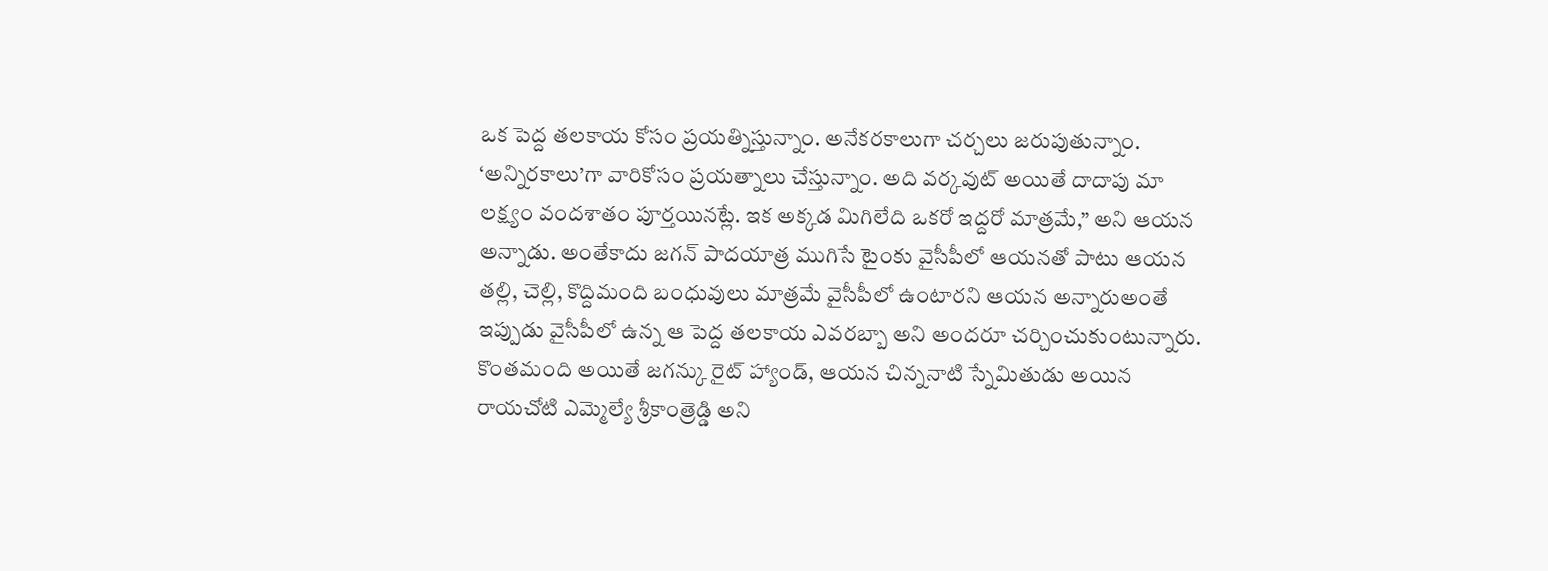ఒక పెద్ద తలకాయ కోసం ప్రయత్నిస్తున్నాం. అనేకరకాలుగా చర్చలు జరుపుతున్నాం. ‘అన్నిరకాలు’గా వారికోసం ప్రయత్నాలు చేస్తున్నాం. అది వర్కవుట్ అయితే దాదాపు మా లక్ష్యం వందశాతం పూర్తయినట్లే. ఇక అక్కడ మిగిలేది ఒకరో ఇద్దరో మాత్రమే,” అని ఆయన అన్నాడు. అంతేకాదు జగన్ పాదయాత్ర ముగిసే టైంకు వైసీపీలో ఆయనతో పాటు ఆయన తల్లి, చెల్లి, కొద్దిమంది బంధువులు మాత్రమే వైసీపీలో ఉంటారని ఆయన అన్నారుఅంతే ఇప్పుడు వైసీపీలో ఉన్న ఆ పెద్ద తలకాయ ఎవరబ్బా అని అందరూ చర్చించుకుంటున్నారు. కొంతమంది అయితే జగన్కు రైట్ హ్యాండ్, ఆయన చిన్ననాటి స్నేమితుడు అయిన రాయచోటి ఎమ్మెల్యే శ్రీకాంత్రెడ్డి అని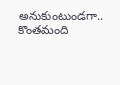అనుకుంటుండగా.. కొంతమంది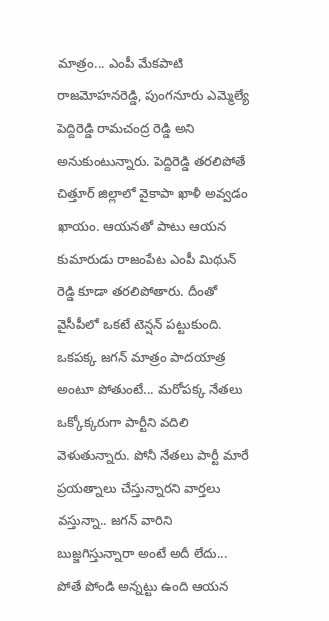మాత్రం... ఎంపీ మేకపాటి రాజమోహనరెడ్డి, పుంగనూరు ఎమ్మెల్యే పెద్దిరెడ్డి రామచంద్ర రెడ్డి అని అనుకుంటున్నారు. పెద్దిరెడ్డి తరలిపోతే చిత్తూర్ జిల్లాలో వైకాపా ఖాళీ అవ్వడం ఖాయం. ఆయనతో పాటు ఆయన కుమారుడు రాజంపేట ఎంపీ మిథున్ రెడ్డి కూడా తరలిపోతారు. దీంతో వైసీపీలో ఒకటే టెన్షన్ పట్టుకుంది.
ఒకపక్క జగన్ మాత్రం పాదయాత్ర అంటూ పోతుంటే... మరోపక్క నేతలు ఒక్కోక్కరుగా పార్టీని వదిలి వెళుతున్నారు. పోనీ నేతలు పార్టీ మారే ప్రయత్నాలు చేస్తున్నారని వార్తలు వస్తున్నా.. జగన్ వారిని బుజ్జగిస్తున్నారా అంటే అదీ లేదు... పోతే పోండి అన్నట్టు ఉంది ఆయన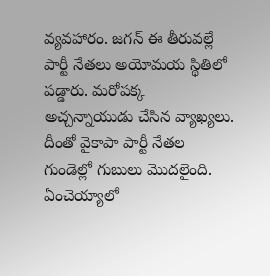వ్యవహారం. జగన్ ఈ తీరువల్లే పార్టీ నేతలు అయోమయ స్థితిలో పడ్డారు. మరోపక్క అచ్చన్నాయుడు చేసిన వ్యాఖ్యలు. దీంతో వైకాపా పార్టీ నేతల గుండెల్లో గుబులు మొదలైంది. ఏంచెయ్యాలో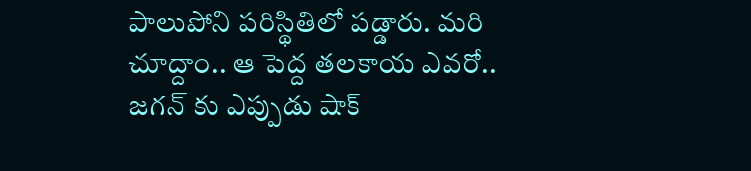పాలుపోని పరిస్థితిలో పడ్డారు. మరి చూద్దాం.. ఆ పెద్ద తలకాయ ఎవరో.. జగన్ కు ఎప్పుడు షాక్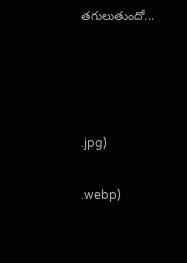తగులుతుందో...




.jpg)

.webp)